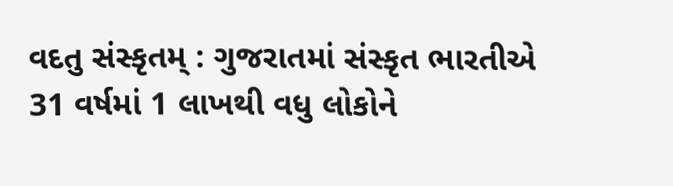વદતુ સંસ્કૃતમ્ : ગુજરાતમાં સંસ્કૃત ભારતીએ 31 વર્ષમાં 1 લાખથી વધુ લોકોને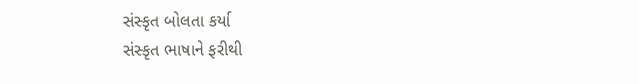સંસ્કૃત બોલતા કર્યા
સંસ્કૃત ભાષાને ફરીથી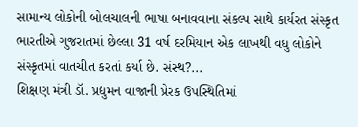સામાન્ય લોકોની બોલચાલની ભાષા બનાવવાના સંકલ્પ સાથે કાર્યરત સંસ્કૃત ભારતીએ ગુજરાતમાં છેલ્લા 31 વર્ષ દરમિયાન એક લાખથી વધુ લોકોને સંસ્કૃતમાં વાતચીત કરતાં કર્યા છે. સંસ્થ?...
શિક્ષણ મંત્રી ડૉ. પ્રદ્યુમન વાજાની પ્રેરક ઉપસ્થિતિમાં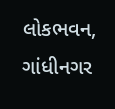લોકભવન, ગાંધીનગર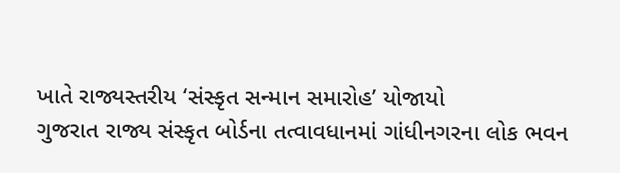ખાતે રાજ્યસ્તરીય ‘સંસ્કૃત સન્માન સમારોહ’ યોજાયો
ગુજરાત રાજ્ય સંસ્કૃત બોર્ડના તત્વાવધાનમાં ગાંધીનગરના લોક ભવન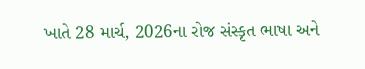ખાતે 28 માર્ચ, 2026ના રોજ સંસ્કૃત ભાષા અને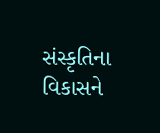સંસ્કૃતિના વિકાસને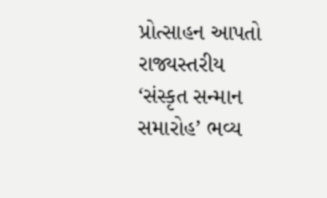પ્રોત્સાહન આપતો રાજ્યસ્તરીય ‘સંસ્કૃત સન્માન સમારોહ’ ભવ્ય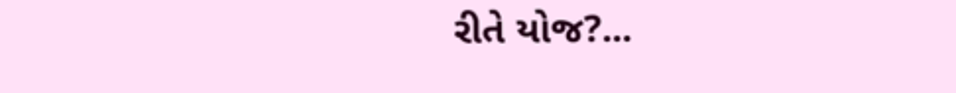રીતે યોજ?...